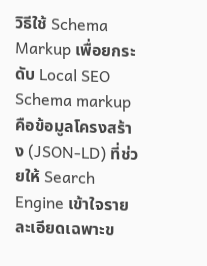วิธีใช้ Schema Markup เพื่อยกระดับ Local SEO
Schema markup คือข้อมูลโครงสร้าง (JSON-LD) ที่ช่วยให้ Search Engine เข้าใจรายละเอียดเฉพาะข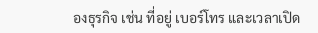องธุรกิจ เช่น ที่อยู่ เบอร์โทร และเวลาเปิด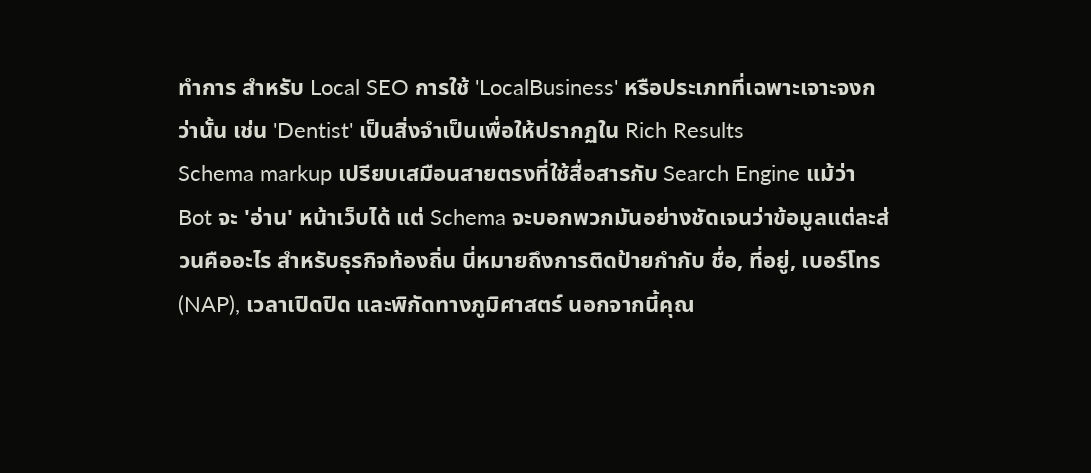ทำการ สำหรับ Local SEO การใช้ 'LocalBusiness' หรือประเภทที่เฉพาะเจาะจงกว่านั้น เช่น 'Dentist' เป็นสิ่งจำเป็นเพื่อให้ปรากฏใน Rich Results
Schema markup เปรียบเสมือนสายตรงที่ใช้สื่อสารกับ Search Engine แม้ว่า Bot จะ 'อ่าน' หน้าเว็บได้ แต่ Schema จะบอกพวกมันอย่างชัดเจนว่าข้อมูลแต่ละส่วนคืออะไร สำหรับธุรกิจท้องถิ่น นี่หมายถึงการติดป้ายกำกับ ชื่อ, ที่อยู่, เบอร์โทร (NAP), เวลาเปิดปิด และพิกัดทางภูมิศาสตร์ นอกจากนี้คุณ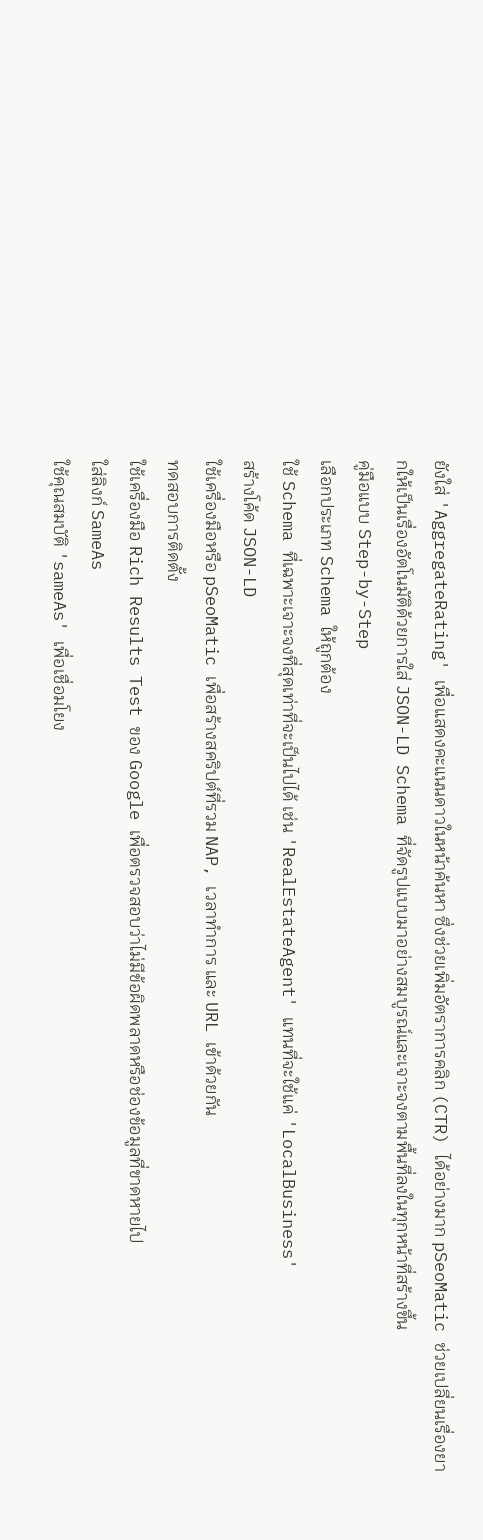ยังใส่ 'AggregateRating' เพื่อแสดงคะแนนดาวในหน้าค้นหา ซึ่งช่วยเพิ่มอัตราการคลิก (CTR) ได้อย่างมาก pSeoMatic ช่วยเปลี่ยนเรื่องยากให้เป็นเรื่องอัตโนมัติด้วยการใส่ JSON-LD Schema ที่จัดรูปแบบมาอย่างสมบูรณ์และเจาะจงตามพื้นที่ลงในทุกหน้าที่สร้างขึ้น
คู่มือแบบ Step-by-Step
เลือกประเภท Schema ให้ถูกต้อง
ใช้ Schema ที่เฉพาะเจาะจงที่สุดเท่าที่จะเป็นไปได้ เช่น 'RealEstateAgent' แทนที่จะใช้แค่ 'LocalBusiness'
สร้างโค้ด JSON-LD
ใช้เครื่องมือหรือ pSeoMatic เพื่อสร้างสคริปต์ที่รวม NAP, เวลาทำการ และ URL เข้าด้วยกัน
ทดสอบการติดตั้ง
ใช้เครื่องมือ Rich Results Test ของ Google เพื่อตรวจสอบว่าไม่มีข้อผิดพลาดหรือช่องข้อมูลที่ขาดหายไป
ใส่ลิงก์ SameAs
ใช้คุณสมบัติ 'sameAs' เพื่อเชื่อมโยง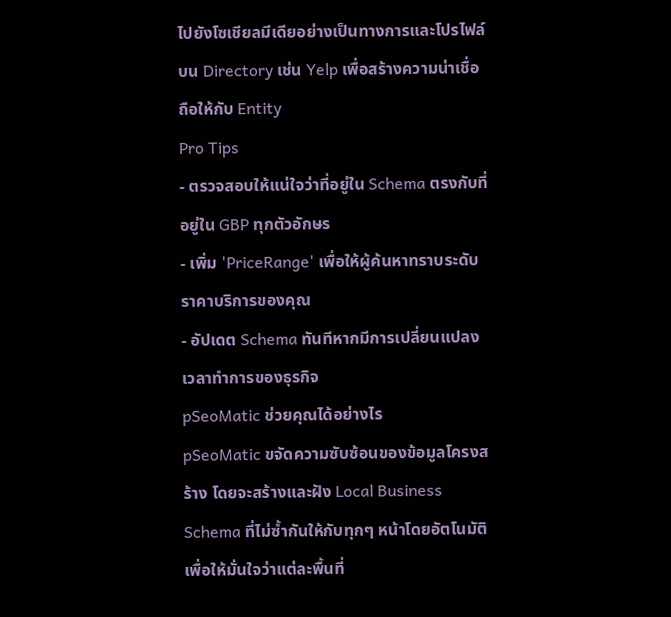ไปยังโซเชียลมีเดียอย่างเป็นทางการและโปรไฟล์บน Directory เช่น Yelp เพื่อสร้างความน่าเชื่อถือให้กับ Entity
Pro Tips
- ตรวจสอบให้แน่ใจว่าที่อยู่ใน Schema ตรงกับที่อยู่ใน GBP ทุกตัวอักษร
- เพิ่ม 'PriceRange' เพื่อให้ผู้ค้นหาทราบระดับราคาบริการของคุณ
- อัปเดต Schema ทันทีหากมีการเปลี่ยนแปลงเวลาทำการของธุรกิจ
pSeoMatic ช่วยคุณได้อย่างไร
pSeoMatic ขจัดความซับซ้อนของข้อมูลโครงสร้าง โดยจะสร้างและฝัง Local Business Schema ที่ไม่ซ้ำกันให้กับทุกๆ หน้าโดยอัตโนมัติ เพื่อให้มั่นใจว่าแต่ละพื้นที่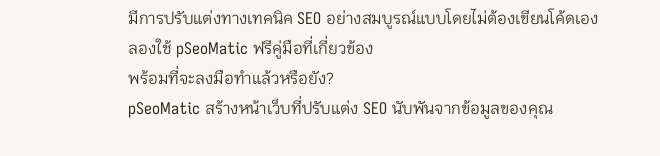มีการปรับแต่งทางเทคนิค SEO อย่างสมบูรณ์แบบโดยไม่ต้องเขียนโค้ดเอง
ลองใช้ pSeoMatic ฟรีคู่มือที่เกี่ยวข้อง
พร้อมที่จะลงมือทำแล้วหรือยัง?
pSeoMatic สร้างหน้าเว็บที่ปรับแต่ง SEO นับพันจากข้อมูลของคุณ